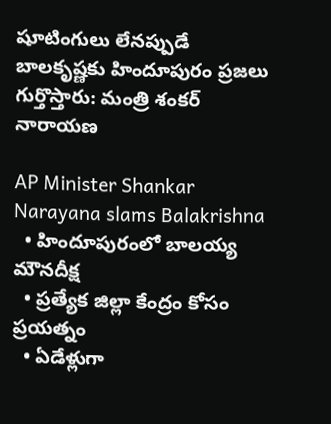షూటింగులు లేనప్పుడే బాలకృష్ణకు హిందూపురం ప్రజలు గుర్తొస్తారు: మంత్రి శంకర్ నారాయణ

AP Minister Shankar Narayana slams Balakrishna
  • హిందూపురంలో బాలయ్య మౌనదీక్ష
  • ప్రత్యేక జిల్లా కేంద్రం కోసం ప్రయత్నం
  • ఏడేళ్లుగా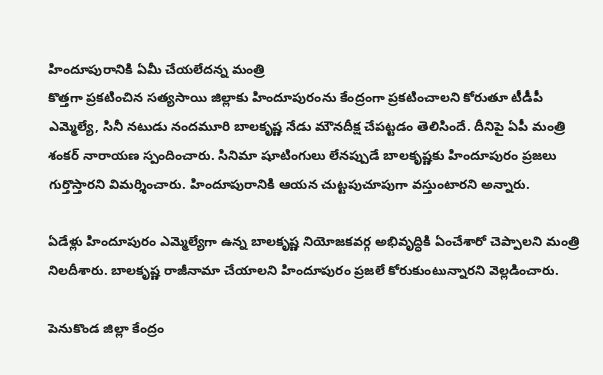హిందూపురానికి ఏమీ చేయలేదన్న మంత్రి
కొత్తగా ప్రకటించిన సత్యసాయి జిల్లాకు హిందూపురంను కేంద్రంగా ప్రకటించాలని కోరుతూ టీడీపీ ఎమ్మెల్యే, సినీ నటుడు నందమూరి బాలకృష్ణ నేడు మౌనదీక్ష చేపట్టడం తెలిసిందే. దీనిపై ఏపీ మంత్రి శంకర్ నారాయణ స్పందించారు. సినిమా షూటింగులు లేనప్పుడే బాలకృష్ణకు హిందూపురం ప్రజలు గుర్తొస్తారని విమర్శించారు. హిందూపురానికి ఆయన చుట్టపుచూపుగా వస్తుంటారని అన్నారు.

ఏడేళ్లు హిందూపురం ఎమ్మెల్యేగా ఉన్న బాలకృష్ణ నియోజకవర్గ అభివృద్ధికి ఏంచేశారో చెప్పాలని మంత్రి నిలదీశారు. బాలకృష్ణ రాజీనామా చేయాలని హిందూపురం ప్రజలే కోరుకుంటున్నారని వెల్లడించారు.

పెనుకొండ జిల్లా కేంద్రం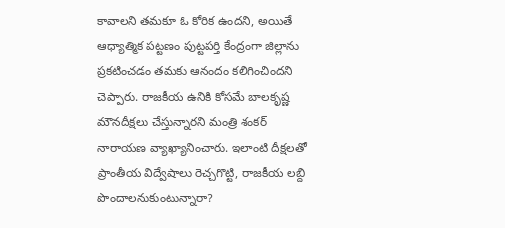కావాలని తమకూ ఓ కోరిక ఉందని, అయితే ఆధ్యాత్మిక పట్టణం పుట్టపర్తి కేంద్రంగా జిల్లాను ప్రకటించడం తమకు ఆనందం కలిగించిందని చెప్పారు. రాజకీయ ఉనికి కోసమే బాలకృష్ణ మౌనదీక్షలు చేస్తున్నారని మంత్రి శంకర్ నారాయణ వ్యాఖ్యానించారు. ఇలాంటి దీక్షలతో ప్రాంతీయ విద్వేషాలు రెచ్చగొట్టి, రాజకీయ లబ్ది పొందాలనుకుంటున్నారా?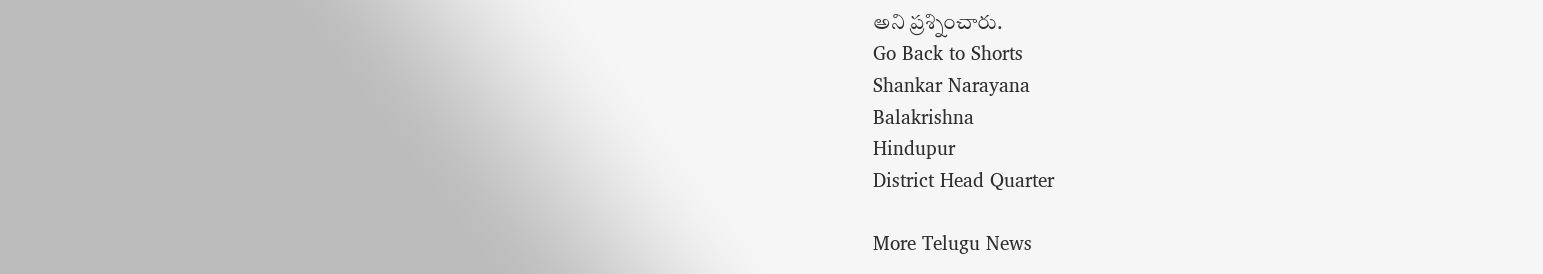అని ప్రశ్నించారు.
Go Back to Shorts
Shankar Narayana
Balakrishna
Hindupur
District Head Quarter

More Telugu News